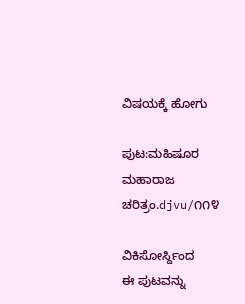ವಿಷಯಕ್ಕೆ ಹೋಗು

ಪುಟ:ಮಹಿಷೂರ ಮಹಾರಾಜ ಚರಿತ್ರಂ.djvu/೧೧೪

ವಿಕಿಸೋರ್ಸ್ದಿಂದ
ಈ ಪುಟವನ್ನು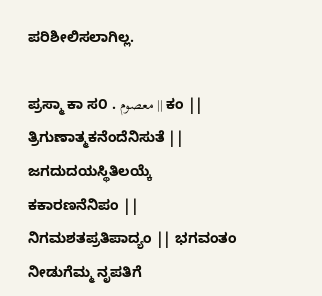ಪರಿಶೀಲಿಸಲಾಗಿಲ್ಲ.

ಪ್ರಸ್ಮಾ ಕಾ ಸ೦ . معصوم || ಕಂ || ತ್ರಿಗುಣಾತ್ಮಕನೆಂದೆನಿಸುತೆ || ಜಗದುದಯಸ್ಥಿತಿಲಯ್ಕೆ ಕಕಾರಣನೆನಿಪಂ || ನಿಗಮಶತಪ್ರತಿಪಾದ್ಯಂ || ಭಗವಂತಂ ನೀಡುಗೆಮ್ಮ ನೃಪತಿಗೆ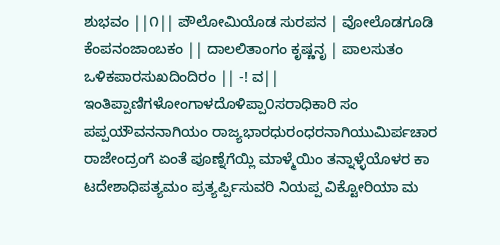ಶುಭವಂ ||೧|| ಪೌಲೋಮಿಯೊಡ ಸುರಪನ | ವೋಲೊಡಗೂಡಿ ಕೆಂಪನಂಜಾಂಬಕಂ || ದಾಲಲಿತಾಂಗಂ ಕೃಷ್ಣನೃ | ಪಾಲಸುತಂ ಒಳಿಕಪಾರಸುಖದಿಂದಿರಂ || -! ವ|| ಇಂತಿಪ್ಪಾಣಿಗಳೋಂಗಾಳದೊಳಿಪ್ಪಾ೦ಸರಾಧಿಕಾರಿ ಸಂ ಪಪ್ಪಯೌವನನಾಗಿಯಂ ರಾಜ್ಯಭಾರಧುರಂಧರನಾಗಿಯುಮಿರ್ಪಚಾರ ರಾಜೇಂದ್ರಂಗೆ ಏಂತೆ ಪೂಣ್ನೆಗೆಯ್ಲಿ ಮಾಳ್ಮೆಯಿಂ ತನ್ನಾಳ್ಳೆಯೊಳರ ಕಾ ಟದೇಶಾಧಿಪತ್ಯಮಂ ಪ್ರತ್ಯರ್ಪ್ಪಿಸುವರಿ ನಿಯಪ್ಪ ವಿಕ್ಟೋರಿಯಾ ಮ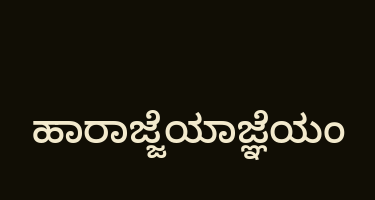ಹಾರಾಜ್ಜೆಯಾಜ್ಞೆಯಂ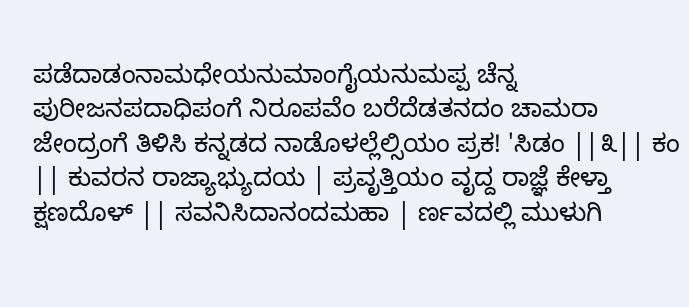ಪಡೆದಾಡಂನಾಮಧೇಯನುಮಾಂಗೈಯನುಮಪ್ಪ ಚೆನ್ನ ಪುರೀಜನಪದಾಧಿಪಂಗೆ ನಿರೂಪವೆಂ ಬರೆದೆಡತನದಂ ಚಾಮರಾ ಜೇಂದ್ರಂಗೆ ತಿಳಿಸಿ ಕನ್ನಡದ ನಾಡೊಳಲ್ಲೆಲ್ಸಿಯಂ ಪ್ರಕ! 'ಸಿಡಂ ||೩|| ಕಂ || ಕುವರನ ರಾಜ್ಯಾಭ್ಯುದಯ | ಪ್ರವೃತ್ತಿಯಂ ವೃದ್ದ ರಾಜ್ಞೆ ಕೇಳ್ತಾ ಕ್ಷಣದೊಳ್ || ಸವನಿಸಿದಾನಂದಮಹಾ | ರ್ಣವದಲ್ಲಿ ಮುಳುಗಿ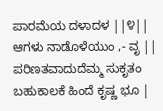ಪಾರಮೆಯ ದಳಾದಳ ||೪|| ಆಗಳು ನಾಡೊಳೆಯುಂ ,- ವೃ || ಪರಿಣತವಾದುದೆಮ್ಮ ಸುಕೃತಂ ಬಹುಕಾಲಕೆ ಹಿಂದೆ ಕೃಷ್ಣ ಭೂ |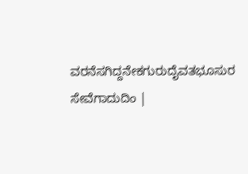ವರನೆಸಗಿದ್ದನೇಕಗುರುದೈವತಭೂಸುರ ಸೇವೆಗಾದುದಿಂ |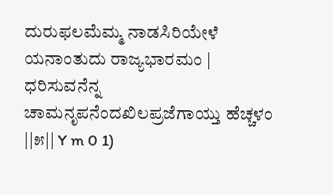ದುರುಫಲಮೆಮ್ಮ ನಾಡಸಿರಿಯೇಳೆ ಯನಾಂತುದು ರಾಜ್ಯಭಾರಮಂ | ಧರಿಸುವನೆನ್ನ ಚಾಮನೃಪನೆಂದಖಿಲಪ್ರಜೆಗಾಯ್ತು ಹೆಚ್ಚಳಂ ||೫|| Y m 0 1)